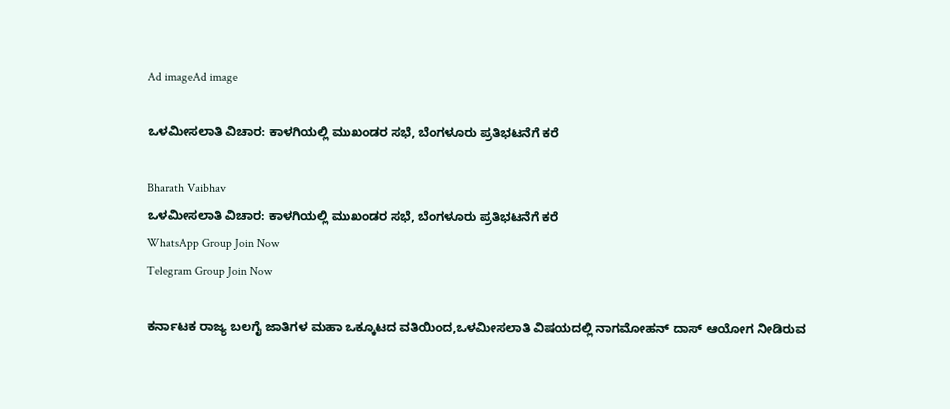Ad imageAd image

ಒಳಮೀಸಲಾತಿ ವಿಚಾರ: ಕಾಳಗಿಯಲ್ಲಿ ಮುಖಂಡರ ಸಭೆ, ಬೆಂಗಳೂರು ಪ್ರತಿಭಟನೆಗೆ ಕರೆ

Bharath Vaibhav
ಒಳಮೀಸಲಾತಿ ವಿಚಾರ: ಕಾಳಗಿಯಲ್ಲಿ ಮುಖಂಡರ ಸಭೆ, ಬೆಂಗಳೂರು ಪ್ರತಿಭಟನೆಗೆ ಕರೆ
WhatsApp Group Join Now
Telegram Group Join Now

ಕರ್ನಾಟಕ ರಾಜ್ಯ ಬಲಗೈ ಜಾತಿಗಳ ಮಹಾ ಒಕ್ಕೂಟದ ವತಿಯಿಂದ,ಒಳಮೀಸಲಾತಿ ವಿಷಯದಲ್ಲಿ ನಾಗಮೋಹನ್ ದಾಸ್ ಆಯೋಗ ನೀಡಿರುವ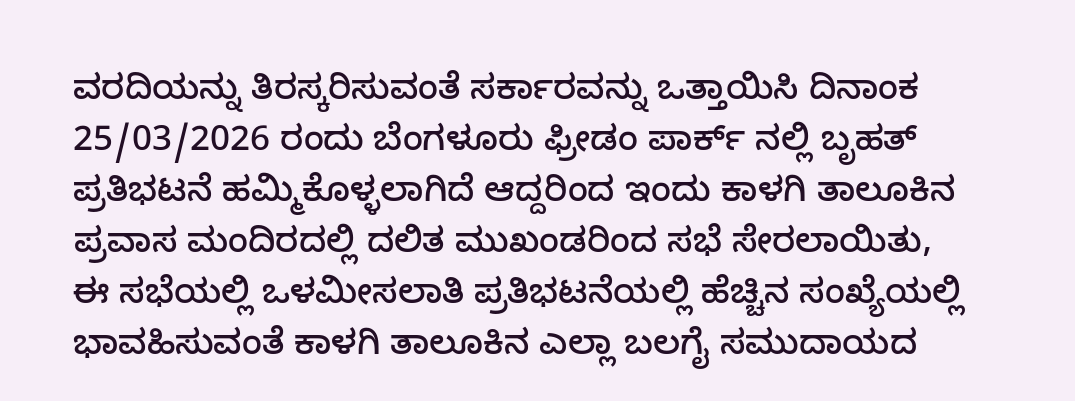ವರದಿಯನ್ನು ತಿರಸ್ಕರಿಸುವಂತೆ ಸರ್ಕಾರವನ್ನು ಒತ್ತಾಯಿಸಿ ದಿನಾಂಕ 25/03/2026 ರಂದು ಬೆಂಗಳೂರು ಫ್ರೀಡಂ ಪಾರ್ಕ್ ನಲ್ಲಿ ಬೃಹತ್ ಪ್ರತಿಭಟನೆ ಹಮ್ಮಿಕೊಳ್ಳಲಾಗಿದೆ ಆದ್ದರಿಂದ ಇಂದು ಕಾಳಗಿ ತಾಲೂಕಿನ ಪ್ರವಾಸ ಮಂದಿರದಲ್ಲಿ ದಲಿತ ಮುಖಂಡರಿಂದ ಸಭೆ ಸೇರಲಾಯಿತು, ಈ ಸಭೆಯಲ್ಲಿ ಒಳಮೀಸಲಾತಿ ಪ್ರತಿಭಟನೆಯಲ್ಲಿ ಹೆಚ್ಚಿನ ಸಂಖ್ಯೆಯಲ್ಲಿ ಭಾವಹಿಸುವಂತೆ ಕಾಳಗಿ ತಾಲೂಕಿನ ಎಲ್ಲಾ ಬಲಗೈ ಸಮುದಾಯದ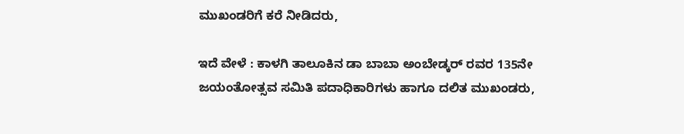ಮುಖಂಡರಿಗೆ ಕರೆ ನೀಡಿದರು,

ಇದೆ ವೇಳೆ : ಕಾಳಗಿ ತಾಲೂಕಿನ ಡಾ ಬಾಬಾ ಅಂಬೇಡ್ಕರ್ ರವರ 135ನೇ ಜಯಂತೋತ್ಸವ ಸಮಿತಿ ಪದಾಧಿಕಾರಿಗಳು ಹಾಗೂ ದಲಿತ ಮುಖಂಡರು,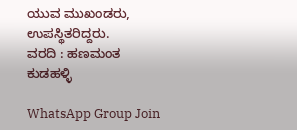ಯುವ ಮುಖಂಡರು, ಉಪಸ್ಥಿತರಿದ್ದರು.
ವರದಿ : ಹಣಮಂತ ಕುಡಹಳ್ಳಿ

WhatsApp Group Join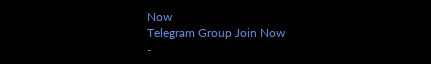Now
Telegram Group Join Now
-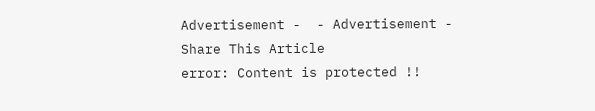Advertisement -  - Advertisement -
Share This Article
error: Content is protected !!